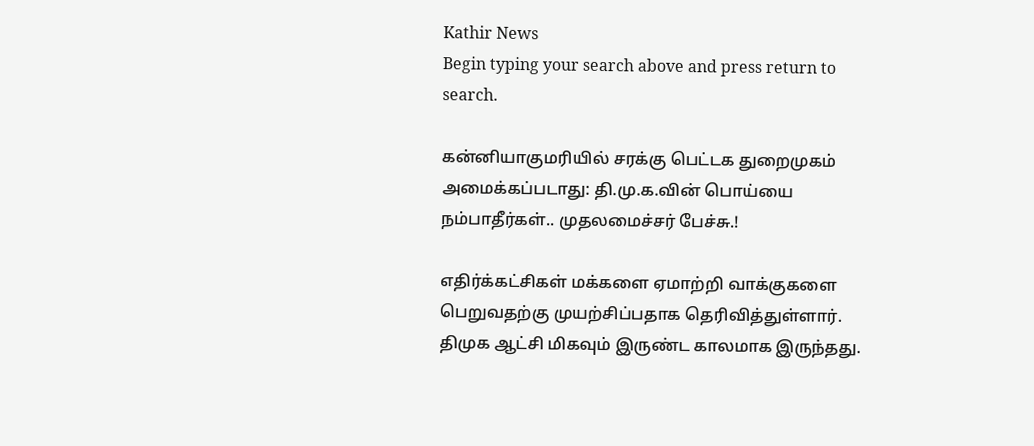Kathir News
Begin typing your search above and press return to search.

கன்னியாகுமரியில் சரக்கு பெட்டக துறைமுகம் அமைக்கப்படாது: தி.மு.க.வின் பொய்யை நம்பாதீர்கள்.. முதலமைச்சர் பேச்சு.!

எதிர்க்கட்சிகள் மக்களை ஏமாற்றி வாக்குகளை பெறுவதற்கு முயற்சிப்பதாக தெரிவித்துள்ளார். திமுக ஆட்சி மிகவும் இருண்ட காலமாக இருந்தது.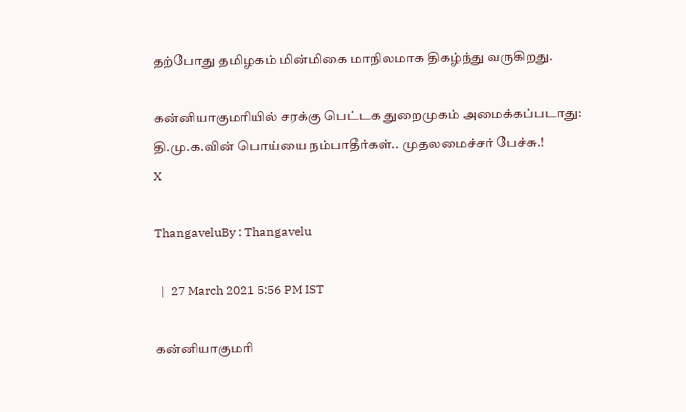தற்போது தமிழகம் மின்மிகை மாநிலமாக திகழ்ந்து வருகிறது.

கன்னியாகுமரியில் சரக்கு பெட்டக துறைமுகம் அமைக்கப்படாது: தி.மு.க.வின் பொய்யை நம்பாதீர்கள்.. முதலமைச்சர் பேச்சு.!
X

ThangaveluBy : Thangavelu

  |  27 March 2021 5:56 PM IST

கன்னியாகுமரி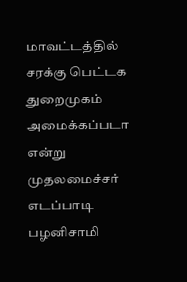மாவட்டத்தில் சரக்கு பெட்டக துறைமுகம் அமைக்கப்படா என்று முதலமைச்சர் எடப்பாடி பழனிசாமி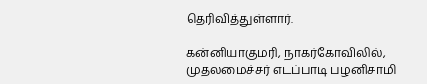தெரிவித்துள்ளார்.

கன்னியாகுமரி, நாகர்கோவிலில், முதலமைச்சர் எடப்பாடி பழனிசாமி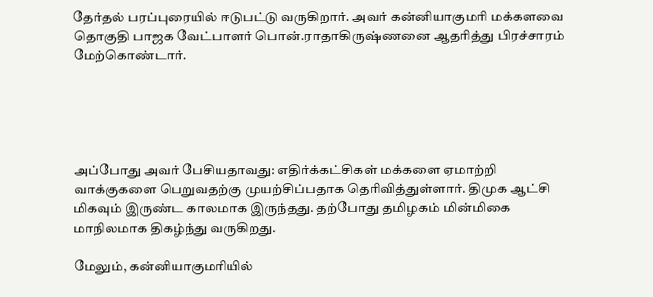தேர்தல் பரப்புரையில் ஈடுபட்டு வருகிறார். அவர் கன்னியாகுமரி மக்களவை தொகுதி பாஜக வேட்பாளர் பொன்.ராதாகிருஷ்ணனை ஆதரித்து பிரச்சாரம் மேற்கொண்டார்.





அப்போது அவர் பேசியதாவது: எதிர்க்கட்சிகள் மக்களை ஏமாற்றி வாக்குகளை பெறுவதற்கு முயற்சிப்பதாக தெரிவித்துள்ளார். திமுக ஆட்சி மிகவும் இருண்ட காலமாக இருந்தது. தற்போது தமிழகம் மின்மிகை மாநிலமாக திகழ்ந்து வருகிறது.

மேலும், கன்னியாகுமரியில்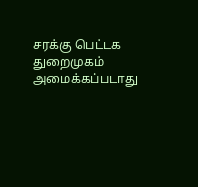சரக்கு பெட்டக துறைமுகம் அமைக்கப்படாது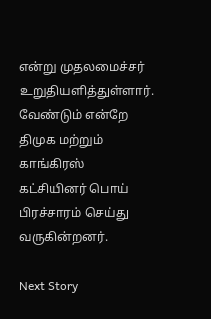என்று முதலமைச்சர் உறுதியளித்துள்ளார். வேண்டும் என்றே திமுக மற்றும் காங்கிரஸ் கட்சியினர் பொய் பிரச்சாரம் செய்து வருகின்றனர்.

Next Story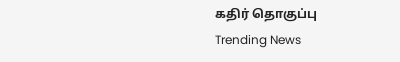கதிர் தொகுப்பு
Trending News